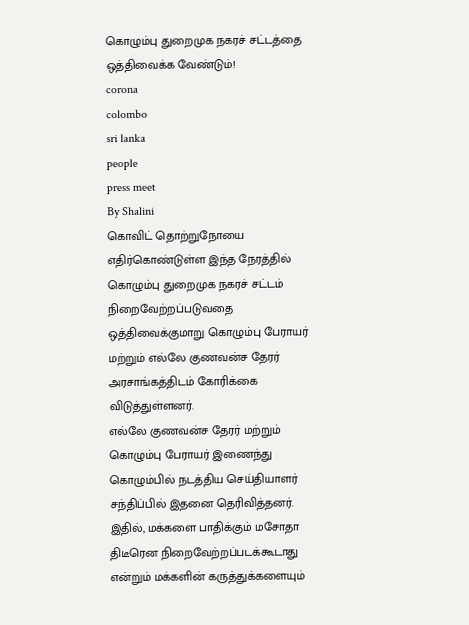கொழும்பு துறைமுக நகரச் சட்டத்தை ஒத்திவைக்க வேண்டும்!
corona
colombo
sri lanka
people
press meet
By Shalini
கொவிட் தொற்றுநோயை எதிர்கொண்டுள்ள இந்த நேரத்தில் கொழும்பு துறைமுக நகரச் சட்டம் நிறைவேற்றப்படுவதை ஒத்திவைக்குமாறு கொழும்பு பேராயர் மற்றும் எல்லே குணவன்ச தேரர் அரசாங்கத்திடம் கோரிக்கை விடுத்துள்ளனர்.
எல்லே குணவன்ச தேரர் மற்றும் கொழும்பு பேராயர் இணைந்து கொழும்பில் நடத்திய செய்தியாளர் சந்திப்பில் இதனை தெரிவித்தனர்.
இதில், மக்களை பாதிக்கும் மசோதா திடீரென நிறைவேற்றப்படக்கூடாது என்றும் மக்களின் கருத்துக்களையும்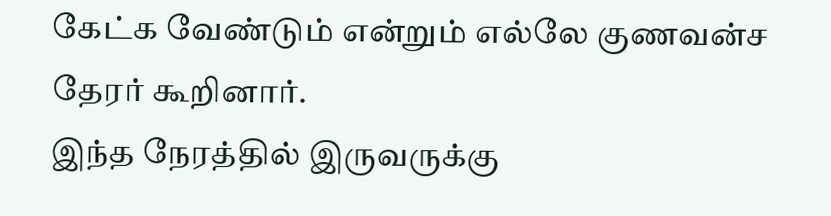கேட்க வேண்டும் என்றும் எல்லே குணவன்ச தேரர் கூறினார்.
இந்த நேரத்தில் இருவருக்கு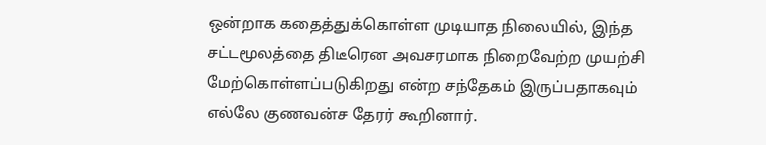ஒன்றாக கதைத்துக்கொள்ள முடியாத நிலையில், இந்த சட்டமூலத்தை திடீரென அவசரமாக நிறைவேற்ற முயற்சி மேற்கொள்ளப்படுகிறது என்ற சந்தேகம் இருப்பதாகவும் எல்லே குணவன்ச தேரர் கூறினார்.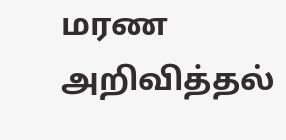மரண அறிவித்தல்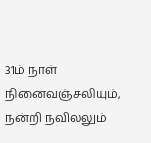31ம் நாள் நினைவஞ்சலியும், நன்றி நவிலலும்